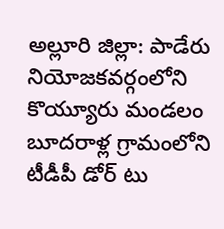అల్లూరి జిల్లా: పాడేరు నియోజకవర్గంలోని కొయ్యూరు మండలం బూదరాళ్ల గ్రామంలోని టీడీపీ డోర్ టు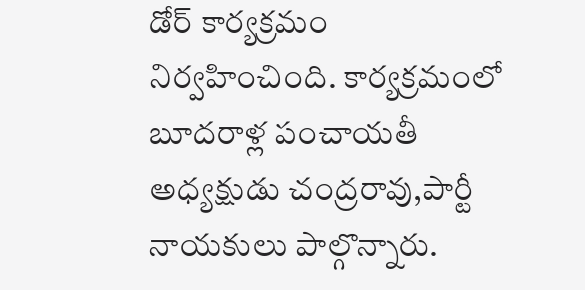డోర్ కార్యక్రమం నిర్వహించింది. కార్యక్రమంలో బూదరాళ్ల పంచాయతీ అధ్యక్షుడు చంద్రరావు,పార్టీ నాయకులు పాల్గొన్నారు.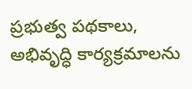ప్రభుత్వ పథకాలు, అభివృద్ధి కార్యక్రమాలను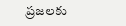ప్రజలకు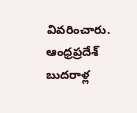వివరించారు.
ఆంధ్రప్రదేశ్
బుదరాళ్ల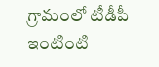గ్రామంలో టీడీపీ ఇంటింటి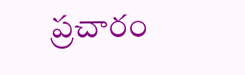ప్రచారం